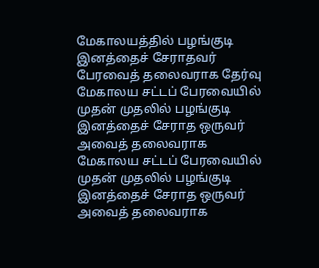மேகாலயத்தில் பழங்குடி இனத்தைச் சேராதவர் பேரவைத் தலைவராக தேர்வு
மேகாலய சட்டப் பேரவையில் முதன் முதலில் பழங்குடி இனத்தைச் சேராத ஒருவர் அவைத் தலைவராக
மேகாலய சட்டப் பேரவையில் முதன் முதலில் பழங்குடி இனத்தைச் சேராத ஒருவர் அவைத் தலைவராக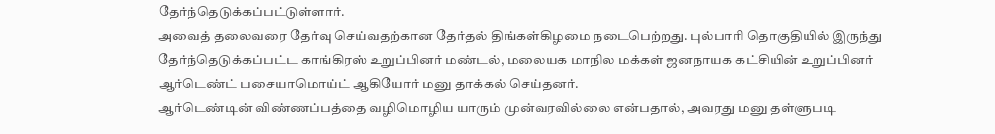தேர்ந்தெடுக்கப்பட்டுள்ளார்.
அவைத் தலைவரை தேர்வு செய்வதற்கான தேர்தல் திங்கள்கிழமை நடைபெற்றது. புல்பாரி தொகுதியில் இருந்து தேர்ந்தெடுக்கப்பட்ட காங்கிரஸ் உறுப்பினர் மண்டல், மலையக மாநில மக்கள் ஜனநாயக கட்சியின் உறுப்பினர் ஆர்டெண்ட் பசையாமொய்ட் ஆகியோர் மனு தாக்கல் செய்தனர்.
ஆர்டெண்டின் விண்ணப்பத்தை வழிமொழிய யாரும் முன்வரவில்லை என்பதால், அவரது மனு தள்ளுபடி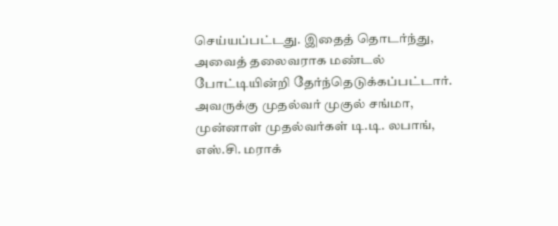செய்யப்பட்டது. இதைத் தொடர்ந்து, அவைத் தலைவராக மண்டல் போட்டியின்றி தேர்ந்தெடுக்கப்பட்டார். அவருக்கு முதல்வர் முகுல் சங்மா, முன்னாள் முதல்வர்கள் டி.டி. லபாங், எஸ்.சி. மராக்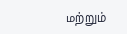மற்றும்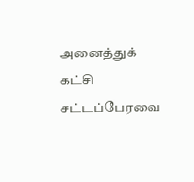அனைத்துக் கட்சி சட்டப்பேரவை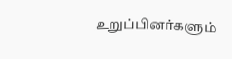உறுப்பினர்களும்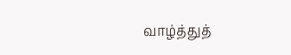வாழ்த்துத்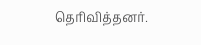தெரிவித்தனர்.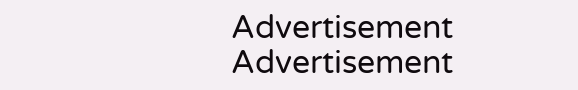Advertisement
Advertisement